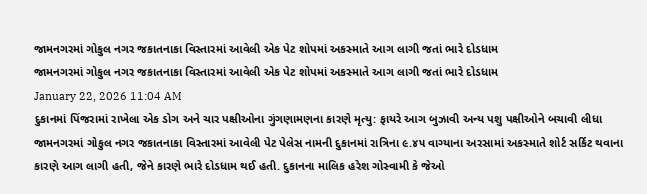જામનગરમાં ગોકુલ નગર જકાતનાકા વિસ્તારમાં આવેલી એક પેટ શોપમાં અકસ્માતે આગ લાગી જતાં ભારે દોડધામ
જામનગરમાં ગોકુલ નગર જકાતનાકા વિસ્તારમાં આવેલી એક પેટ શોપમાં અકસ્માતે આગ લાગી જતાં ભારે દોડધામ
January 22, 2026 11:04 AM
દુકાનમાં પિંજરામાં રાખેલા એક ડોગ અને ચાર પક્ષીઓના ગુંગણામણના કારણે મૃત્યુ: ફાયરે આગ બુઝાવી અન્ય પશુ પક્ષીઓને બચાવી લીધા
જામનગરમાં ગોકુલ નગર જકાતનાકા વિસ્તારમાં આવેલી પેટ પેલેસ નામની દુકાનમાં રાત્રિના ૯.૪૫ વાગ્યાના અરસામાં અકસ્માતે શોર્ટ સર્કિટ થવાના કારણે આગ લાગી હતી, જેને કારણે ભારે દોડધામ થઈ હતી. દુકાનના માલિક હરેશ ગોસ્વામી કે જેઓ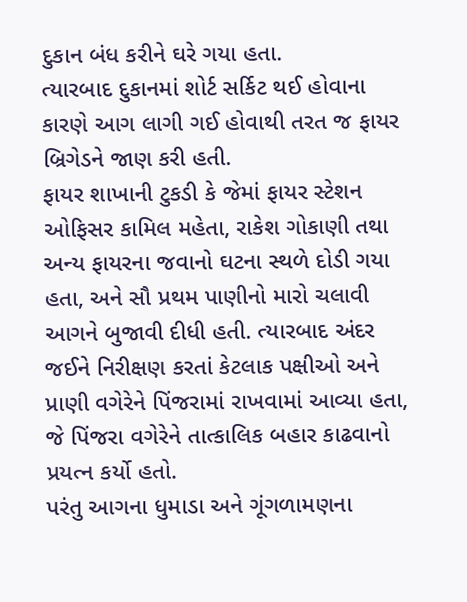દુકાન બંધ કરીને ઘરે ગયા હતા.
ત્યારબાદ દુકાનમાં શોર્ટ સર્કિટ થઈ હોવાના કારણે આગ લાગી ગઈ હોવાથી તરત જ ફાયર બ્રિગેડને જાણ કરી હતી.
ફાયર શાખાની ટુકડી કે જેમાં ફાયર સ્ટેશન ઓફિસર કામિલ મહેતા, રાકેશ ગોકાણી તથા અન્ય ફાયરના જવાનો ઘટના સ્થળે દોડી ગયા હતા, અને સૌ પ્રથમ પાણીનો મારો ચલાવી આગને બુજાવી દીધી હતી. ત્યારબાદ અંદર જઈને નિરીક્ષણ કરતાં કેટલાક પક્ષીઓ અને પ્રાણી વગેરેને પિંજરામાં રાખવામાં આવ્યા હતા, જે પિંજરા વગેરેને તાત્કાલિક બહાર કાઢવાનો પ્રયત્ન કર્યો હતો.
પરંતુ આગના ધુમાડા અને ગૂંગળામણના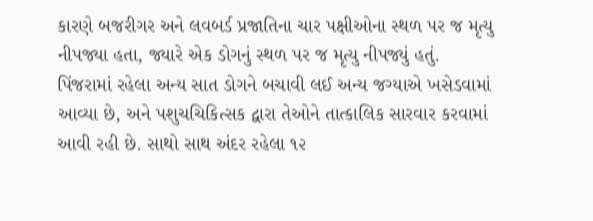કારણે બજરીગર અને લવબર્ડ પ્રજાતિના ચાર પક્ષીઓના સ્થળ પર જ મૃત્યુ નીપજ્યા હતા, જ્યારે એક ડોગનું સ્થળ પર જ મૃત્યુ નીપજ્યું હતું.
પિંજરામાં રહેલા અન્ય સાત ડોગને બચાવી લઈ અન્ય જગ્યાએ ખસેડવામાં આવ્યા છે, અને પશુચચિકિત્સક દ્વારા તેઓને તાત્કાલિક સારવાર કરવામાં આવી રહી છે. સાથો સાથ અંદર રહેલા ૧૨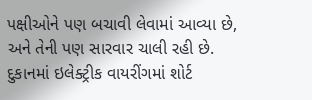પક્ષીઓને પણ બચાવી લેવામાં આવ્યા છે, અને તેની પણ સારવાર ચાલી રહી છે.
દુકાનમાં ઇલેક્ટ્રીક વાયરીંગમાં શોર્ટ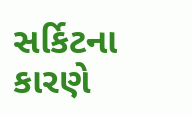સર્કિટના કારણે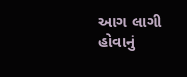આગ લાગી હોવાનું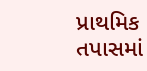પ્રાથમિક તપાસમાં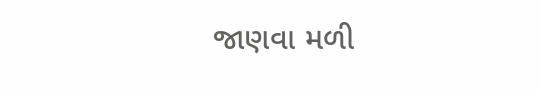જાણવા મળી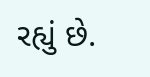રહ્યું છે.